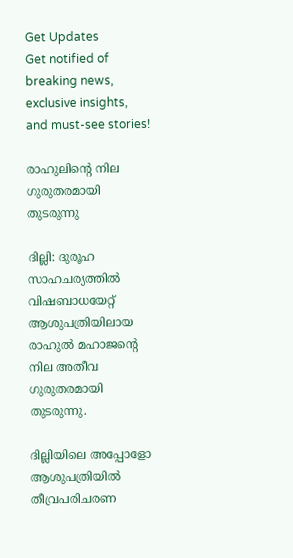Get Updates
Get notified of breaking news, exclusive insights, and must-see stories!

രാഹുലിന്റെ നില ഗുരുതരമായി തുടരുന്നു

ദില്ലി: ദുരൂഹ സാഹചര്യത്തില്‍ വിഷബാധയേറ്റ് ആശുപത്രിയിലായ രാഹുല്‍ മഹാജന്റെ നില അതീവ ഗുരുതരമായി തുടരുന്നു.

ദില്ലിയിലെ അപ്പോളോ ആശുപത്രിയില്‍ തീവ്രപരിചരണ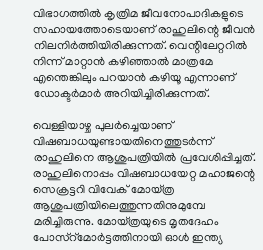വിഭാഗത്തില്‍ കൃത്രിമ ജീവനോപാദികളുടെ സഹായത്തോടെയാണ് രാഹുലിന്റെ ജീവന്‍ നിലനിര്‍ത്തിയിരിക്കുന്നത്. വെന്റിലേറ്ററില്‍ നിന്ന് മാറ്റാന്‍ കഴിഞ്ഞാല്‍ മാത്രമേ എന്തെങ്കിലും പറയാന്‍ കഴിയൂ എന്നാണ് ഡോക്ടര്‍മാര്‍ അറിയിച്ചിരിക്കുന്നത്.

വെള്ളിയാഴ്ച പുലര്‍ച്ചെയാണ് വിഷബാധയുണ്ടായതിനെത്തുടര്‍ന്ന് രാഹുലിനെ ആശുപത്രിയില്‍ പ്രവേശിപ്പിച്ചത്. രാഹുലിനൊപ്പം വിഷബാധയേറ്റ മഹാജന്റെ സെക്രട്ടറി വിവേക് മോയ്ത്ര ആശുപത്രിയിലെത്തുന്നതിനുമുമ്പേ മരിച്ചിരുന്നു. മോയ്ത്രയുടെ മൃതദേഹം പോസ്റ്മോര്‍ട്ടത്തിനായി ഓള്‍ ഇന്ത്യ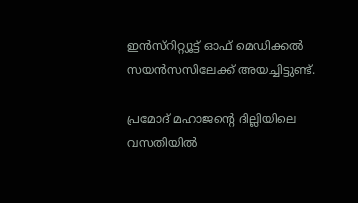ഇന്‍സ്റിറ്റ്യൂട്ട് ഓഫ് മെഡിക്കല്‍ സയന്‍സസിലേക്ക് അയച്ചിട്ടുണ്ട്.

പ്രമോദ് മഹാജന്റെ ദില്ലിയിലെ വസതിയില്‍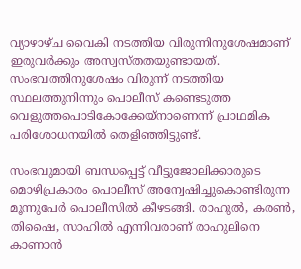വ്യാഴാഴ്ച വൈകി നടത്തിയ വിരുന്നിനുശേഷമാണ് ഇരുവര്‍ക്കും അസ്വസ്തതയുണ്ടായത്. സംഭവത്തിനുശേഷം വിരുന്ന് നടത്തിയ സ്ഥലത്തുനിന്നും പൊലീസ് കണ്ടെടുത്ത വെളുത്തപൊടികോക്കേയ്നാണെന്ന് പ്രാഥമിക പരിശോധനയില്‍ തെളിഞ്ഞിട്ടുണ്ട്.

സംഭവുമായി ബന്ധപ്പെട്ട് വീട്ടുജോലിക്കാരുടെ മൊഴിപ്രകാരം പൊലീസ് അന്വേഷിച്ചുകൊണ്ടിരുന്ന മൂന്നുപേര്‍ പൊലീസില്‍ കീഴടങ്ങി. രാഹുല്‍, കരണ്‍, തിഷൈ, സാഹില്‍ എന്നിവരാണ് രാഹുലിനെ കാണാന്‍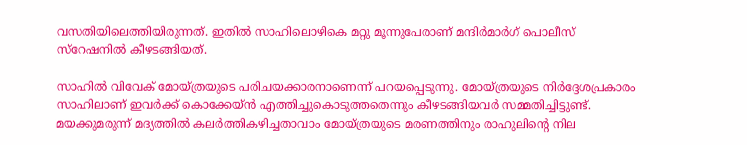വസതിയിലെത്തിയിരുന്നത്. ഇതില്‍ സാഹിലൊഴികെ മറ്റു മൂന്നുപേരാണ് മന്ദിര്‍മാര്‍ഗ് പൊലീസ് സ്റേഷനില്‍ കീഴടങ്ങിയത്.

സാഹില്‍ വിവേക് മോയ്ത്രയുടെ പരിചയക്കാരനാണെന്ന് പറയപ്പെടുന്നു. മോയ്ത്രയുടെ നിര്‍ദ്ദേശപ്രകാരം സാഹിലാണ് ഇവര്‍ക്ക് കൊക്കേയ്ന്‍ എത്തിച്ചുകൊടുത്തതെന്നും കീഴടങ്ങിയവര്‍ സമ്മതിച്ചിട്ടുണ്ട്. മയക്കുമരുന്ന് മദ്യത്തില്‍ കലര്‍ത്തികഴിച്ചതാവാം മോയ്ത്രയുടെ മരണത്തിനും രാഹുലിന്റെ നില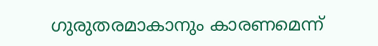ഗുരുതരമാകാനും കാരണമെന്ന്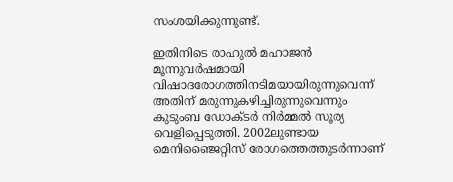സംശയിക്കുന്നുണ്ട്.

ഇതിനിടെ രാഹുല്‍ മഹാജന്‍ മൂന്നുവര്‍ഷമായി വിഷാദരോഗത്തിനടിമയായിരുന്നുവെന്ന് അതിന് മരുന്നുകഴിച്ചിരുന്നുവെന്നും കുടുംബ ഡോക്ടര്‍ നിര്‍മ്മല്‍ സൂര്യ വെളിപ്പെടുത്തി. 2002ലുണ്ടായ മെനിഞ്ജൈറ്റിസ് രോഗത്തെത്തുടര്‍ന്നാണ്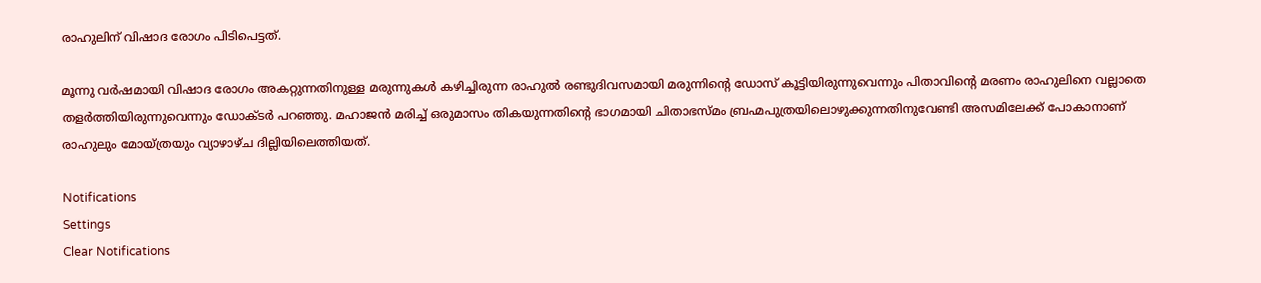രാഹുലിന് വിഷാദ രോഗം പിടിപെട്ടത്.

മൂന്നു വര്‍ഷമായി വിഷാദ രോഗം അകറ്റുന്നതിനുള്ള മരുന്നുകള്‍ കഴിച്ചിരുന്ന രാഹുല്‍ രണ്ടുദിവസമായി മരുന്നിന്റെ ഡോസ് കൂട്ടിയിരുന്നുവെന്നും പിതാവിന്റെ മരണം രാഹുലിനെ വല്ലാതെ തളര്‍ത്തിയിരുന്നുവെന്നും ഡോക്ടര്‍ പറഞ്ഞു. മഹാജന്‍ മരിച്ച് ഒരുമാസം തികയുന്നതിന്റെ ഭാഗമായി ചിതാഭസ്മം ബ്രഹ്മപുത്രയിലൊഴുക്കുന്നതിനുവേണ്ടി അസമിലേക്ക് പോകാനാണ് രാഹുലും മോയ്ത്രയും വ്യാഴാഴ്ച ദില്ലിയിലെത്തിയത്.

Notifications
Settings
Clear Notifications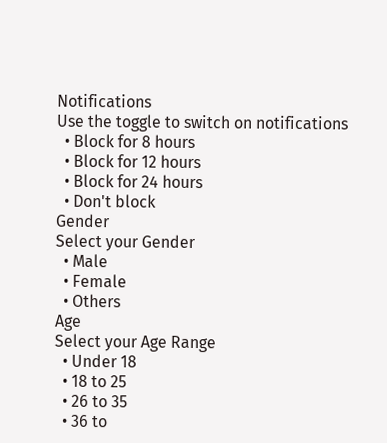Notifications
Use the toggle to switch on notifications
  • Block for 8 hours
  • Block for 12 hours
  • Block for 24 hours
  • Don't block
Gender
Select your Gender
  • Male
  • Female
  • Others
Age
Select your Age Range
  • Under 18
  • 18 to 25
  • 26 to 35
  • 36 to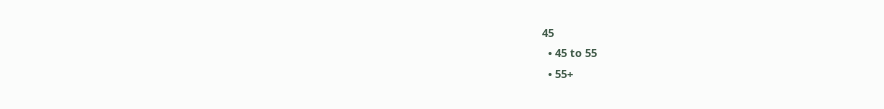45
  • 45 to 55
  • 55+